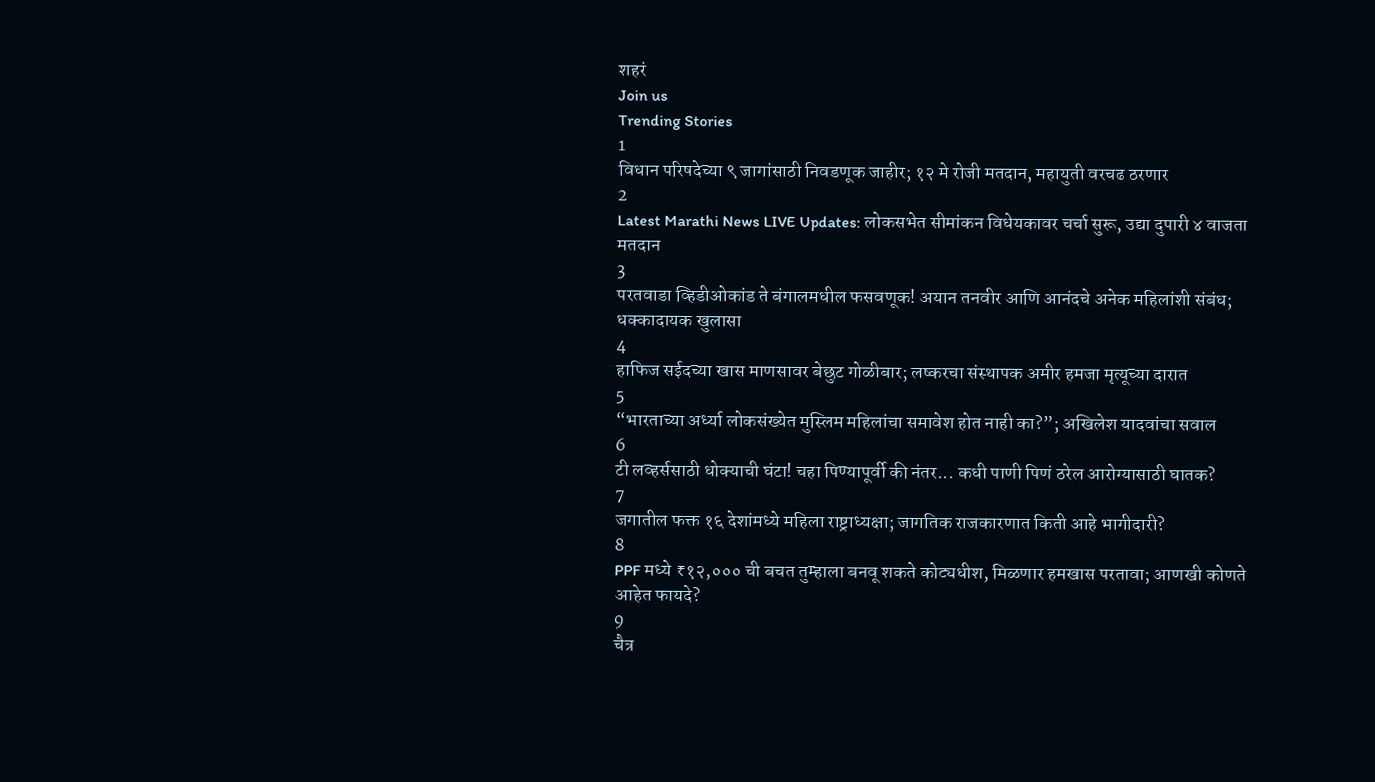शहरं
Join us
Trending Stories
1
विधान परिषदेच्या ९ जागांसाठी निवडणूक जाहीर; १२ मे रोजी मतदान, महायुती वरचढ ठरणार
2
Latest Marathi News LIVE Updates: लोकसभेत सीमांकन विधेयकावर चर्चा सुरू, उद्या दुपारी ४ वाजता मतदान
3
परतवाडा व्हिडीओकांड ते बंगालमधील फसवणूक! अयान तनवीर आणि आनंदचे अनेक महिलांशी संबंध; धक्कादायक खुलासा
4
हाफिज सईदच्या खास माणसावर बेछुट गोळीबार; लष्करचा संस्थापक अमीर हमजा मृत्यूच्या दारात
5
“भारताच्या अर्ध्या लोकसंख्येत मुस्लिम महिलांचा समावेश होत नाही का?”; अखिलेश यादवांचा सवाल
6
टी लव्हर्ससाठी धोक्याची घंटा! चहा पिण्यापूर्वी की नंतर... कधी पाणी पिणं ठरेल आरोग्यासाठी घातक?
7
जगातील फक्त १६ देशांमध्ये महिला राष्ट्राध्यक्षा; जागतिक राजकारणात किती आहे भागीदारी?
8
PPF मध्ये ₹१२,००० ची बचत तुम्हाला बनवू शकते कोट्यधीश, मिळणार हमखास परतावा; आणखी कोणते आहेत फायदे?
9
चैत्र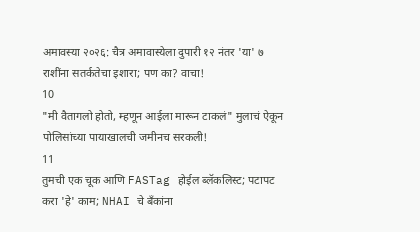अमावस्या २०२६: चैत्र अमावास्येला दुपारी १२ नंतर 'या' ७ राशींना सतर्कतेचा इशारा; पण का? वाचा!
10
"मी वैतागलो होतो, म्हणून आईला मारून टाकलं" मुलाचं ऐकून पोलिसांच्या पायाखालची जमीनच सरकली!
11
तुमची एक चूक आणि FASTag होईल ब्लॅकलिस्ट; पटापट करा 'हे' काम; NHAI चे बँकांना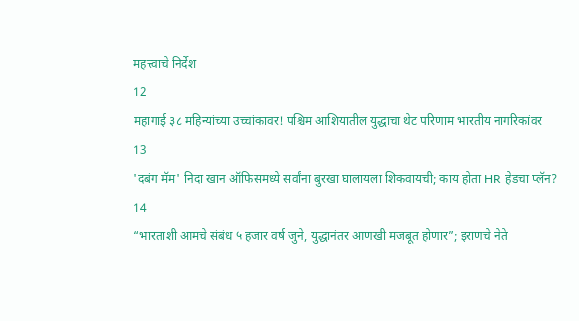महत्त्वाचे निर्देश
12
महागाई ३८ महिन्यांच्या उच्चांकावर! पश्चिम आशियातील युद्धाचा थेट परिणाम भारतीय नागरिकांवर
13
'दबंग मॅम' निदा खान ऑफिसमध्ये सर्वांना बुरखा घालायला शिकवायची; काय होता HR हेडचा प्लॅन?
14
“भारताशी आमचे संबंध ५ हजार वर्ष जुने, युद्धानंतर आणखी मजबूत होणार”; इराणचे नेते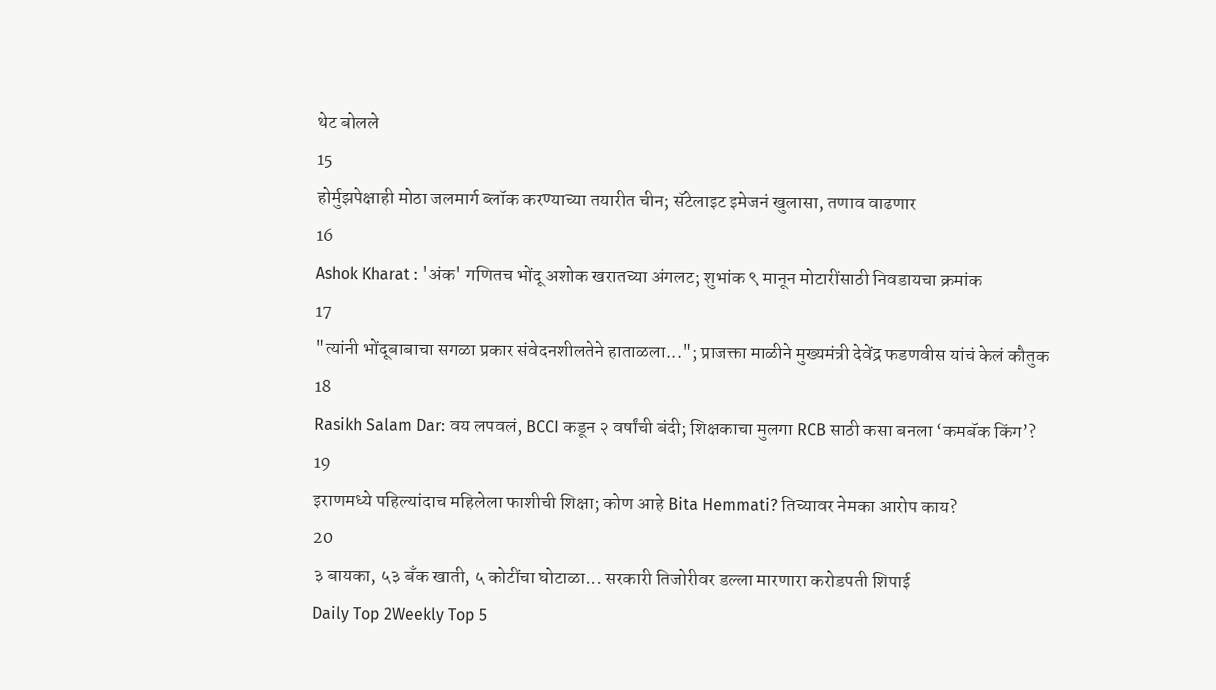थेट बोलले
15
होर्मुझपेक्षाही मोठा जलमार्ग ब्लॉक करण्याच्या तयारीत चीन; सॅटेलाइट इमेजनं खुलासा, तणाव वाढणार
16
Ashok Kharat : 'अंक' गणितच भोंदू अशोक खरातच्या अंगलट; शुभांक ९ मानून मोटारींसाठी निवडायचा क्रमांक
17
"त्यांनी भोंदूबाबाचा सगळा प्रकार संवेदनशीलतेने हाताळला..."; प्राजक्ता माळीने मुख्यमंत्री देवेंद्र फडणवीस यांचं केलं कौतुक
18
Rasikh Salam Dar: वय लपवलं, BCCI कडून २ वर्षांची बंदी; शिक्षकाचा मुलगा RCB साठी कसा बनला ‘कमबॅक किंग’?
19
इराणमध्ये पहिल्यांदाच महिलेला फाशीची शिक्षा; कोण आहे Bita Hemmati? तिच्यावर नेमका आरोप काय?
20
३ बायका, ५३ बँक खाती, ५ कोटींचा घोटाळा... सरकारी तिजोरीवर डल्ला मारणारा करोडपती शिपाई
Daily Top 2Weekly Top 5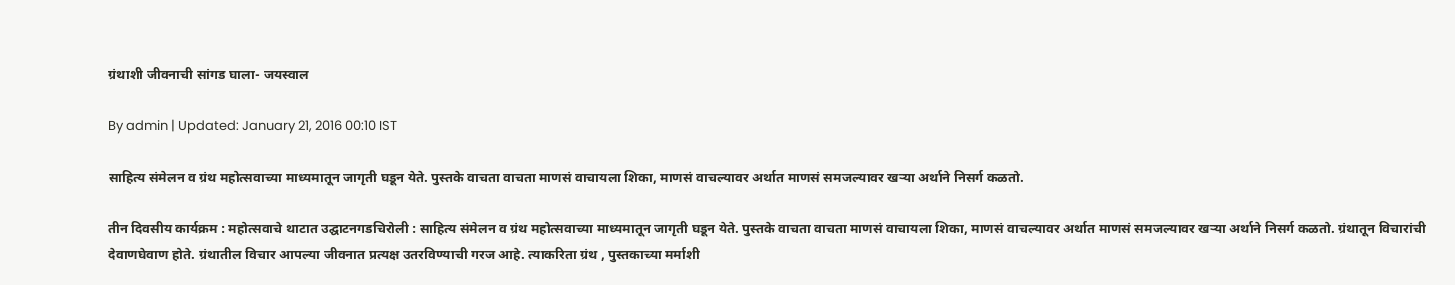ग्रंथाशी जीवनाची सांगड घाला- जयस्वाल

By admin | Updated: January 21, 2016 00:10 IST

साहित्य संमेलन व ग्रंथ महोत्सवाच्या माध्यमातून जागृती घडून येते. पुस्तके वाचता वाचता माणसं वाचायला शिका, माणसं वाचल्यावर अर्थात माणसं समजल्यावर खऱ्या अर्थाने निसर्ग कळतो.

तीन दिवसीय कार्यक्रम : महोत्सवाचे थाटात उद्घाटनगडचिरोली : साहित्य संमेलन व ग्रंथ महोत्सवाच्या माध्यमातून जागृती घडून येते. पुस्तके वाचता वाचता माणसं वाचायला शिका, माणसं वाचल्यावर अर्थात माणसं समजल्यावर खऱ्या अर्थाने निसर्ग कळतो. ग्रंथातून विचारांची देवाणघेवाण होते. ग्रंथातील विचार आपल्या जीवनात प्रत्यक्ष उतरविण्याची गरज आहे. त्याकरिता ग्रंथ , पुस्तकाच्या मर्माशी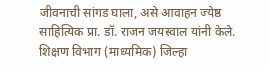जीवनाची सांगड घाला, असे आवाहन ज्येष्ठ साहित्यिक प्रा. डॉ. राजन जयस्वाल यांनी केले. शिक्षण विभाग (माध्यमिक) जिल्हा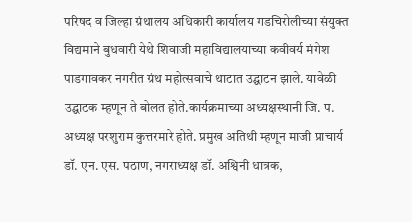परिषद व जिल्हा ग्रंथालय अधिकारी कार्यालय गडचिरोलीच्या संयुक्त विद्यमाने बुधवारी येथे शिवाजी महाविद्यालयाच्या कवीवर्य मंगेश पाडगावकर नगरीत ग्रंथ महोत्सवाचे थाटात उद्घाटन झाले. यावेळी उद्घाटक म्हणून ते बोलत होते.कार्यक्रमाच्या अध्यक्षस्थानी जि. प. अध्यक्ष परशुराम कुत्तरमारे होते. प्रमुख अतिथी म्हणून माजी प्राचार्य डॉ. एन. एस. पठाण, नगराध्यक्ष डॉ. अश्विनी धात्रक,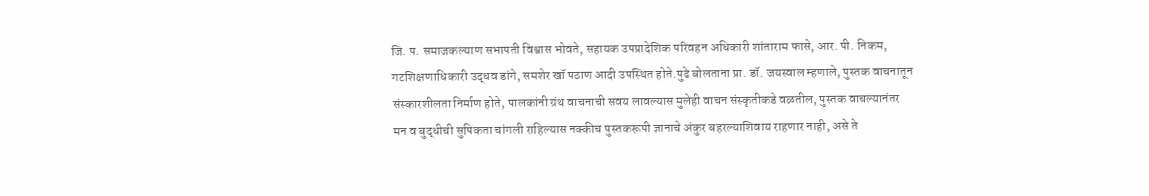जि. प. समाजकल्याण सभापती विश्वास भोवते, सहायक उपप्रादेशिक परिवहन अधिकारी शांताराम फासे, आर. पी. निकम, गटशिक्षणाधिकारी उद्धव डांगे, समशेर खॉ पठाण आदी उपस्थित होते.पुढे बोलताना प्रा. डॉ. जयस्वाल म्हणाले, पुस्तक वाचनातून संस्कारशीलता निर्माण होते, पालकांनी ग्रंथ वाचनाची सवय लावल्यास मुलेही वाचन संस्कृतीकडे वळतील, पुस्तक वाचल्यानंतर मन व बुद्धीची सुपिकता चांगली राहिल्यास नक्कीच पुस्तकरूपी ज्ञानाचे अंकुर बहरल्याशिवाय राहणार नाही, असे ते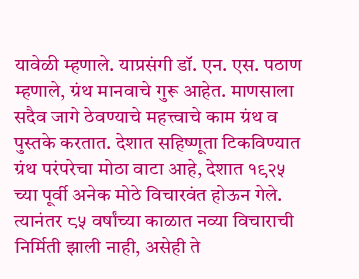यावेळी म्हणाले. याप्रसंगी डॉ. एन. एस. पठाण म्हणाले, ग्रंथ मानवाचे गुरू आहेत. माणसाला सदैव जागे ठेवण्याचे महत्त्वाचे काम ग्रंथ व पुस्तके करतात. देशात सहिष्णूता टिकविण्यात ग्रंथ परंपरेचा मोठा वाटा आहे, देशात १९२५ च्या पूर्वी अनेक मोठे विचारवंत होऊन गेले. त्यानंतर ८५ वर्षांच्या काळात नव्या विचाराची निर्मिती झाली नाही, असेही ते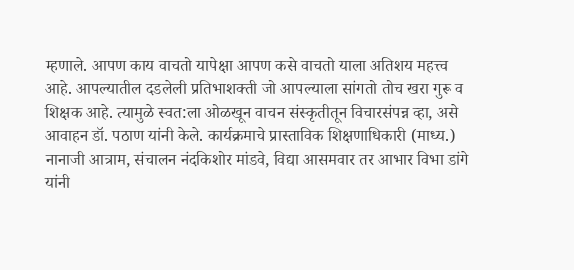म्हणाले. आपण काय वाचतो यापेक्षा आपण कसे वाचतो याला अतिशय महत्त्व आहे. आपल्यातील दडलेली प्रतिभाशक्ती जो आपल्याला सांगतो तोच खरा गुरू व शिक्षक आहे. त्यामुळे स्वत:ला ओळखून वाचन संस्कृतीतून विचारसंपन्न व्हा, असे आवाहन डॉ. पठाण यांनी केले. कार्यक्रमाचे प्रास्ताविक शिक्षणाधिकारी (माध्य.) नानाजी आत्राम, संचालन नंदकिशोर मांडवे, विद्या आसमवार तर आभार विभा डांगे यांनी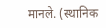मानले. (स्थानिक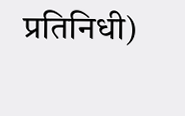प्रतिनिधी)